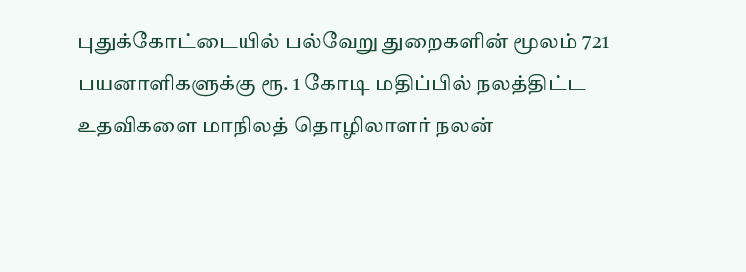புதுக்கோட்டையில் பல்வேறு துறைகளின் மூலம் 721 பயனாளிகளுக்கு ரூ. 1 கோடி மதிப்பில் நலத்திட்ட உதவிகளை மாநிலத் தொழிலாளர் நலன்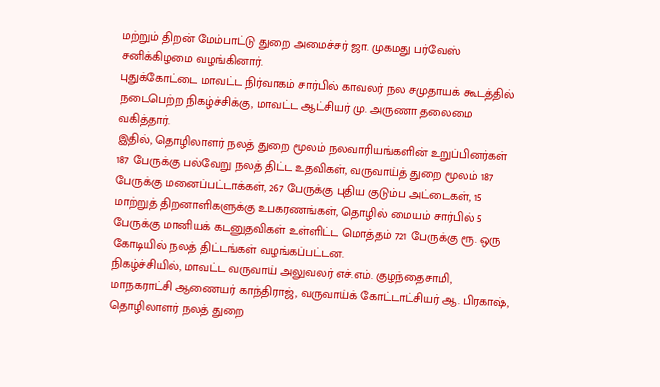மற்றும் திறன் மேம்பாட்டு துறை அமைச்சர் ஜா. முகமது பர்வேஸ் சனிக்கிழமை வழங்கினார்.
புதுக்கோட்டை மாவட்ட நிர்வாகம் சார்பில் காவலர் நல சமுதாயக் கூடத்தில் நடைபெற்ற நிகழ்ச்சிக்கு, மாவட்ட ஆட்சியர் மு. அருணா தலைமை வகித்தார்.
இதில், தொழிலாளர் நலத் துறை மூலம் நலவாரியங்களின் உறுப்பினர்கள் 187 பேருக்கு பல்வேறு நலத் திட்ட உதவிகள், வருவாய்த் துறை மூலம் 187 பேருக்கு மனைப்பட்டாக்கள், 267 பேருக்கு புதிய குடும்ப அட்டைகள், 15 மாற்றுத் திறனாளிகளுக்கு உபகரணங்கள், தொழில் மையம் சார்பில் 5 பேருக்கு மானியக் கடனுதவிகள் உள்ளிட்ட மொத்தம் 721 பேருக்கு ரூ. ஒரு கோடியில் நலத் திட்டங்கள் வழங்கப்பட்டன.
நிகழ்ச்சியில், மாவட்ட வருவாய் அலுவலர் எச்.எம். குழந்தைசாமி, மாநகராட்சி ஆணையர் காந்திராஜ், வருவாய்க் கோட்டாட்சியர் ஆ. பிரகாஷ், தொழிலாளர் நலத் துறை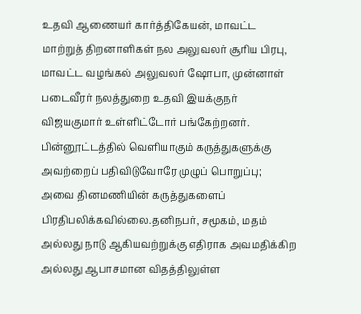உதவி ஆணையர் கார்த்திகேயன், மாவட்ட மாற்றுத் திறனாளிகள் நல அலுவலர் சூரிய பிரபு, மாவட்ட வழங்கல் அலுவலர் ஷோபா, முன்னாள் படைவீரர் நலத்துறை உதவி இயக்குநர் விஜயகுமார் உள்ளிட்டோர் பங்கேற்றனர்.
பின்னூட்டத்தில் வெளியாகும் கருத்துகளுக்கு அவற்றைப் பதிவிடுவோரே முழுப் பொறுப்பு; அவை தினமணியின் கருத்துகளைப் பிரதிபலிக்கவில்லை.தனிநபர், சமூகம், மதம் அல்லது நாடு ஆகியவற்றுக்கு எதிராக அவமதிக்கிற அல்லது ஆபாசமான விதத்திலுள்ள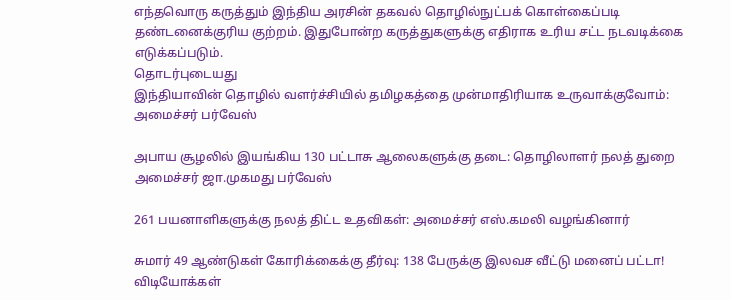எந்தவொரு கருத்தும் இந்திய அரசின் தகவல் தொழில்நுட்பக் கொள்கைப்படி தண்டனைக்குரிய குற்றம். இதுபோன்ற கருத்துகளுக்கு எதிராக உரிய சட்ட நடவடிக்கை எடுக்கப்படும்.
தொடர்புடையது
இந்தியாவின் தொழில் வளர்ச்சியில் தமிழகத்தை முன்மாதிரியாக உருவாக்குவோம்: அமைச்சர் பர்வேஸ்

அபாய சூழலில் இயங்கிய 130 பட்டாசு ஆலைகளுக்கு தடை: தொழிலாளர் நலத் துறை அமைச்சர் ஜா.முகமது பர்வேஸ்

261 பயனாளிகளுக்கு நலத் திட்ட உதவிகள்: அமைச்சர் எஸ்.கமலி வழங்கினார்

சுமார் 49 ஆண்டுகள் கோரிக்கைக்கு தீர்வு: 138 பேருக்கு இலவச வீட்டு மனைப் பட்டா!
விடியோக்கள்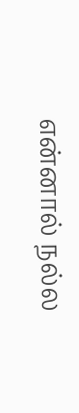என்னால் நல்ல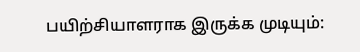பயிற்சியாளராக இருக்க முடியும்: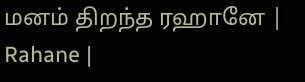மனம் திறந்த ரஹானே | Rahane |